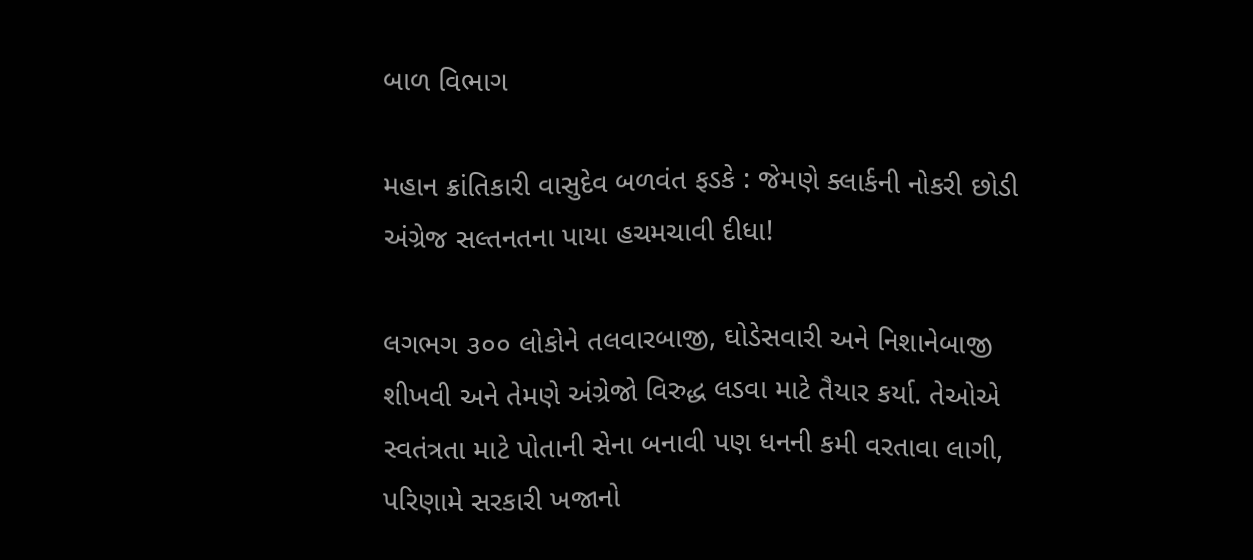બાળ વિભાગ

મહાન ક્રાંતિકારી વાસુદેવ બળવંત ફડકે : જેમણે ક્લાર્કની નોકરી છોડી અંગ્રેજ સલ્તનતના પાયા હચમચાવી દીધા!

લગભગ ૩૦૦ લોકોને તલવારબાજી, ઘોડેસવારી અને નિશાનેબાજી શીખવી અને તેમણે અંગ્રેજો વિરુદ્ધ લડવા માટે તૈયાર કર્યા. તેઓએ સ્વતંત્રતા માટે પોતાની સેના બનાવી પણ ધનની કમી વરતાવા લાગી, પરિણામે સરકારી ખજાનો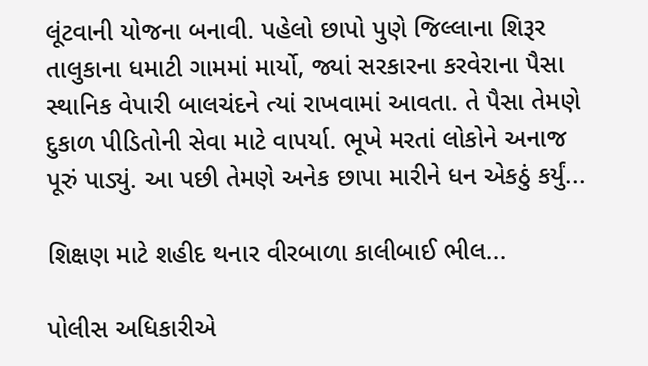લૂંટવાની યોજના બનાવી. પહેલો છાપો પુણે જિલ્લાના શિરૂર તાલુકાના ધમાટી ગામમાં માર્યો, જ્યાં સરકારના કરવેરાના પૈસા સ્થાનિક વેપારી બાલચંદને ત્યાં રાખવામાં આવતા. તે પૈસા તેમણે દુકાળ પીડિતોની સેવા માટે વાપર્યા. ભૂખે મરતાં લોકોને અનાજ પૂરું પાડ્યું. આ પછી તેમણે અનેક છાપા મારીને ધન એકઠું કર્યું...

શિક્ષણ માટે શહીદ થનાર વીરબાળા કાલીબાઈ ભીલ...

પોલીસ અધિકારીએ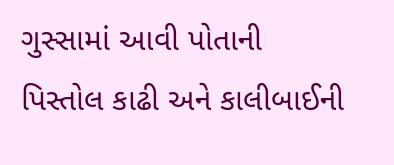ગુસ્સામાં આવી પોતાની પિસ્તોલ કાઢી અને કાલીબાઈની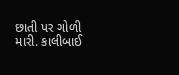છાતી પર ગોળી મારી. કાલીબાઈ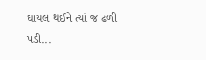ઘાયલ થઈને ત્યાં જ ઢળી પડી...